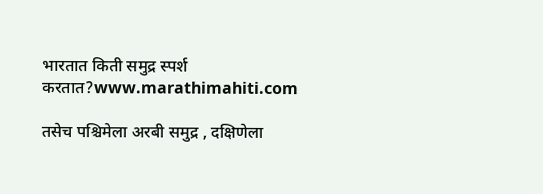भारतात किती समुद्र स्पर्श करतात?www.marathimahiti.com

तसेच पश्चिमेला अरबी समुद्र , दक्षिणेला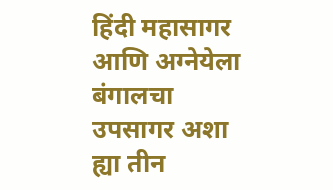हिंदी महासागर आणि अग्नेयेला बंगालचा उपसागर अशा ह्या तीन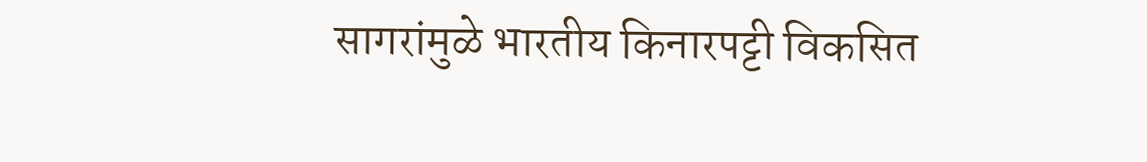सागरांमुळे भारतीय किनारपट्टी विकसित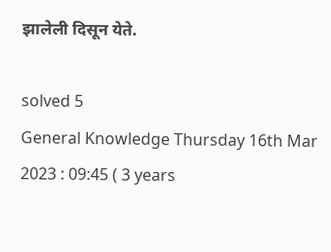झालेली दिसून येते.

solved 5
General Knowledge Thursday 16th Mar 2023 : 09:45 ( 3 years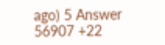ago) 5 Answer 56907 +22